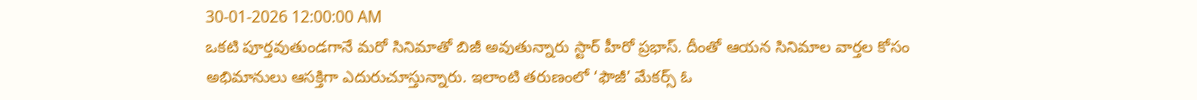30-01-2026 12:00:00 AM
ఒకటి పూర్తవుతుండగానే మరో సినిమాతో బిజీ అవుతున్నారు స్టార్ హీరో ప్రభాస్. దీంతో ఆయన సినిమాల వార్తల కోసం అభిమానులు ఆసక్తిగా ఎదురుచూస్తున్నారు. ఇలాంటి తరుణంలో ‘ఫౌజీ’ మేకర్స్ ఓ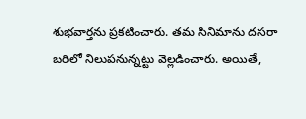శుభవార్తను ప్రకటించారు. తమ సినిమాను దసరా బరిలో నిలుపనున్నట్టు వెల్లడించారు. అయితే,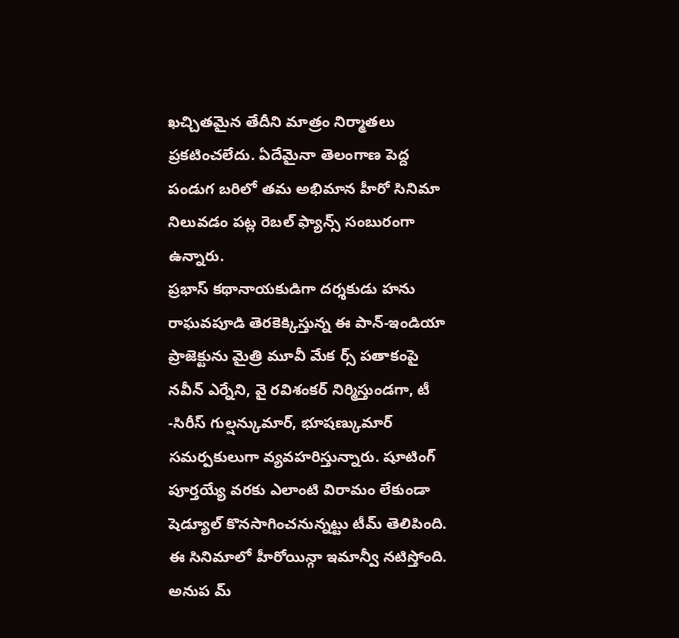ఖచ్చితమైన తేదీని మాత్రం నిర్మాతలు ప్రకటించలేదు. ఏదేమైనా తెలంగాణ పెద్ద పండుగ బరిలో తమ అభిమాన హీరో సినిమా నిలువడం పట్ల రెబల్ ఫ్యాన్స్ సంబురంగా ఉన్నారు.
ప్రభాస్ కథానాయకుడిగా దర్శకుడు హను రాఘవపూడి తెరకెక్కిస్తున్న ఈ పాన్-ఇండియా ప్రాజెక్టును మైత్రి మూవీ మేక ర్స్ పతాకంపై నవీన్ ఎర్నేని, వై రవిశంకర్ నిర్మిస్తుండగా, టీ -సిరీస్ గుల్షన్కుమార్, భూషణ్కుమార్ సమర్పకులుగా వ్యవహరిస్తున్నారు. షూటింగ్ పూర్తయ్యే వరకు ఎలాంటి విరామం లేకుండా షెడ్యూల్ కొనసాగించనున్నట్టు టీమ్ తెలిపింది.
ఈ సినిమాలో హీరోయిన్గా ఇమాన్వీ నటిస్తోంది. అనుప మ్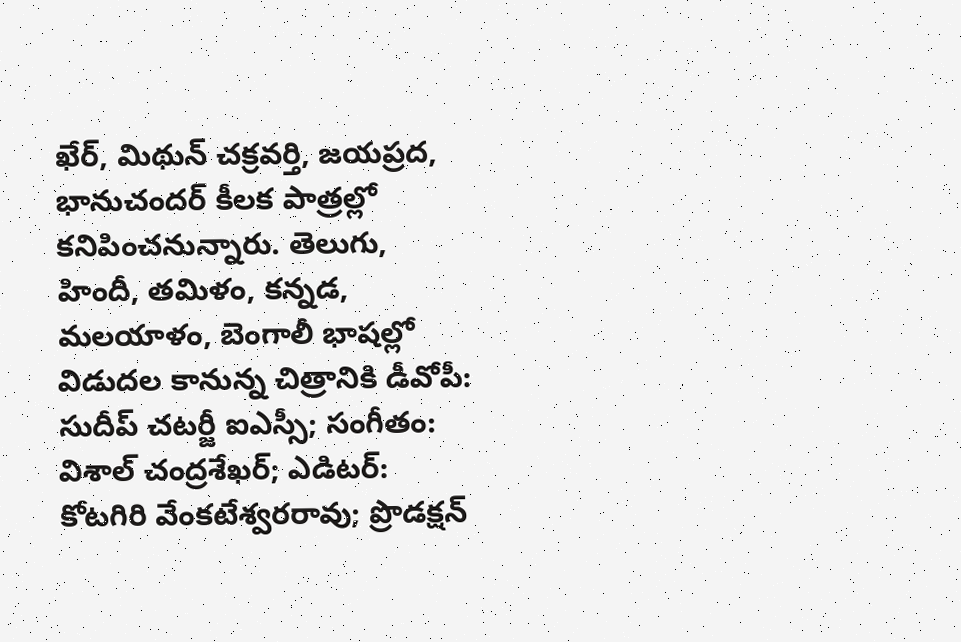ఖేర్, మిథున్ చక్రవర్తి, జయప్రద, భానుచందర్ కీలక పాత్రల్లో కనిపించనున్నారు. తెలుగు, హిందీ, తమిళం, కన్నడ, మలయాళం, బెంగాలీ భాషల్లో విడుదల కానున్న చిత్రానికి డీవోపీ: సుదీప్ చటర్జీ ఐఎస్సీ; సంగీతం: విశాల్ చంద్రశేఖర్; ఎడిటర్: కోటగిరి వేంకటేశ్వరరావు; ప్రొడక్షన్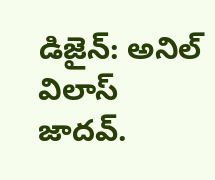డిజైన్: అనిల్ విలాస్ జాదవ్.